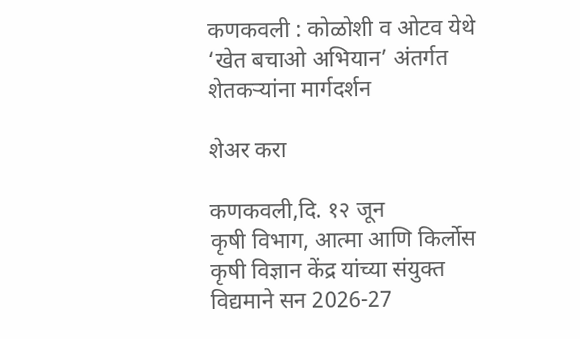कणकवली : कोळोशी व ओटव येथे ‘खेत बचाओ अभियान’ अंतर्गत शेतकऱ्यांना मार्गदर्शन

शेअर करा

कणकवली,दि. १२ जून
कृषी विभाग, आत्मा आणि किर्लोस कृषी विज्ञान केंद्र यांच्या संयुक्त विद्यमाने सन 2026-27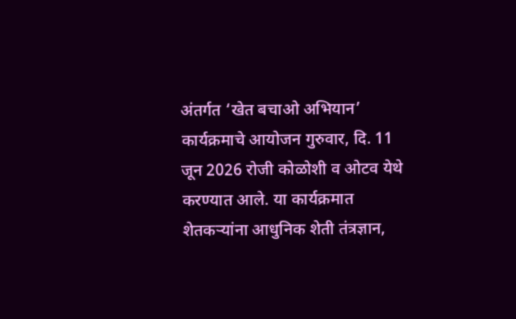अंतर्गत ‘खेत बचाओ अभियान’ कार्यक्रमाचे आयोजन गुरुवार, दि. 11 जून 2026 रोजी कोळोशी व ओटव येथे करण्यात आले. या कार्यक्रमात शेतकऱ्यांना आधुनिक शेती तंत्रज्ञान,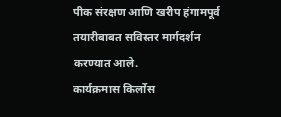पीक संरक्षण आणि खरीप हंगामपूर्व तयारीबाबत सविस्तर मार्गदर्शन करण्यात आले.
कार्यक्रमास किर्लोस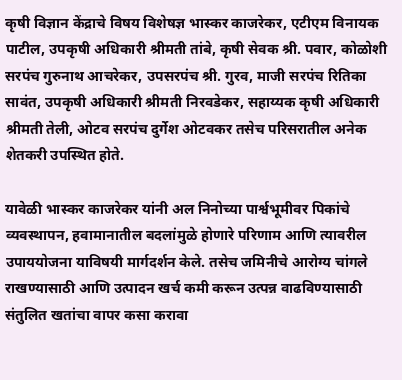कृषी विज्ञान केंद्राचे विषय विशेषज्ञ भास्कर काजरेकर, एटीएम विनायक पाटील, उपकृषी अधिकारी श्रीमती तांबे, कृषी सेवक श्री. पवार, कोळोशी सरपंच गुरुनाथ आचरेकर, उपसरपंच श्री. गुरव, माजी सरपंच रितिका सावंत, उपकृषी अधिकारी श्रीमती निरवडेकर, सहाय्यक कृषी अधिकारी श्रीमती तेली, ओटव सरपंच दुर्गेश ओटवकर तसेच परिसरातील अनेक शेतकरी उपस्थित होते.

यावेळी भास्कर काजरेकर यांनी अल निनोच्या पार्श्वभूमीवर पिकांचे व्यवस्थापन, हवामानातील बदलांमुळे होणारे परिणाम आणि त्यावरील उपाययोजना याविषयी मार्गदर्शन केले. तसेच जमिनीचे आरोग्य चांगले राखण्यासाठी आणि उत्पादन खर्च कमी करून उत्पन्न वाढविण्यासाठी संतुलित खतांचा वापर कसा करावा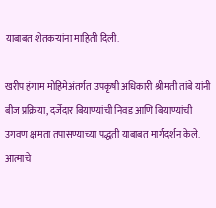याबाबत शेतकऱ्यांना माहिती दिली.

खरीप हंगाम मोहिमेअंतर्गत उपकृषी अधिकारी श्रीमती तांबे यांनी बीज प्रक्रिया, दर्जेदार बियाण्यांची निवड आणि बियाण्यांची उगवण क्षमता तपासण्याच्या पद्धती याबाबत मार्गदर्शन केले. आत्माचे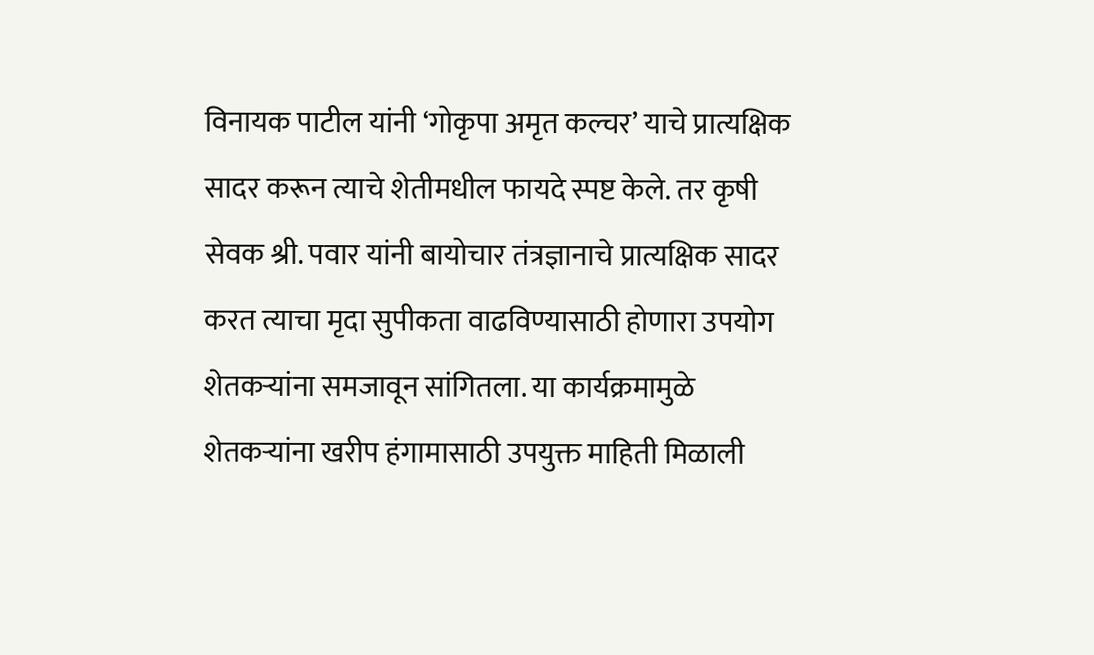विनायक पाटील यांनी ‘गोकृपा अमृत कल्चर’ याचे प्रात्यक्षिक सादर करून त्याचे शेतीमधील फायदे स्पष्ट केले. तर कृषी सेवक श्री. पवार यांनी बायोचार तंत्रज्ञानाचे प्रात्यक्षिक सादर करत त्याचा मृदा सुपीकता वाढविण्यासाठी होणारा उपयोग शेतकऱ्यांना समजावून सांगितला. या कार्यक्रमामुळे शेतकऱ्यांना खरीप हंगामासाठी उपयुक्त माहिती मिळाली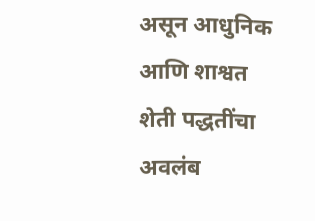असून आधुनिक आणि शाश्वत शेती पद्धतींचा अवलंब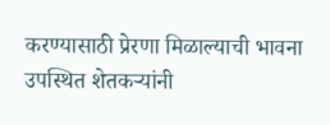करण्यासाठी प्रेरणा मिळाल्याची भावना उपस्थित शेतकऱ्यांनी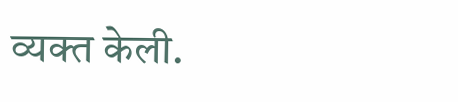व्यक्त केली.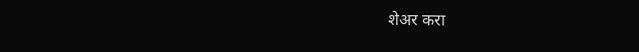शेअर करा